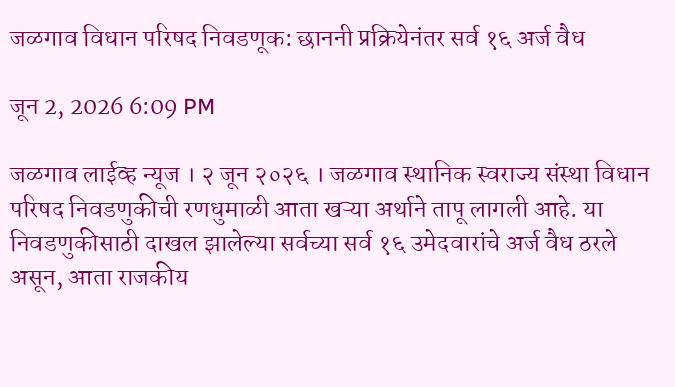जळगाव विधान परिषद निवडणूक: छाननी प्रक्रियेनंतर सर्व १६ अर्ज वैध

जून 2, 2026 6:09 PM

जळगाव लाईव्ह न्यूज । २ जून २०२६ । जळगाव स्थानिक स्वराज्य संस्था विधान परिषद निवडणुकीची रणधुमाळी आता खऱ्या अर्थाने तापू लागली आहे. या निवडणुकीसाठी दाखल झालेल्या सर्वच्या सर्व १६ उमेदवारांचे अर्ज वैध ठरले असून, आता राजकीय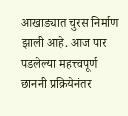आखाड्यात चुरस निर्माण झाली आहे. आज पार पडलेल्या महत्त्वपूर्ण छाननी प्रक्रियेनंतर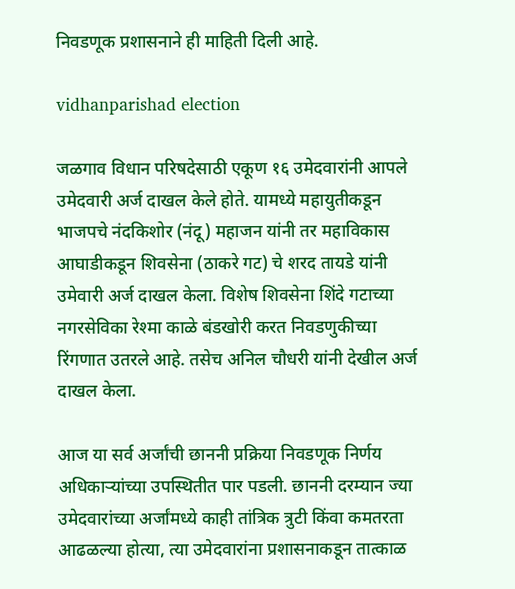निवडणूक प्रशासनाने ही माहिती दिली आहे.

vidhanparishad election

जळगाव विधान परिषदेसाठी एकूण १६ उमेदवारांनी आपले उमेदवारी अर्ज दाखल केले होते. यामध्ये महायुतीकडून भाजपचे नंदकिशोर (नंदू) महाजन यांनी तर महाविकास आघाडीकडून शिवसेना (ठाकरे गट) चे शरद तायडे यांनी उमेवारी अर्ज दाखल केला. विशेष शिवसेना शिंदे गटाच्या नगरसेविका रेश्मा काळे बंडखोरी करत निवडणुकीच्या रिंगणात उतरले आहे. तसेच अनिल चौधरी यांनी देखील अर्ज दाखल केला.

आज या सर्व अर्जांची छाननी प्रक्रिया निवडणूक निर्णय अधिकाऱ्यांच्या उपस्थितीत पार पडली. छाननी दरम्यान ज्या उमेदवारांच्या अर्जांमध्ये काही तांत्रिक त्रुटी किंवा कमतरता आढळल्या होत्या, त्या उमेदवारांना प्रशासनाकडून तात्काळ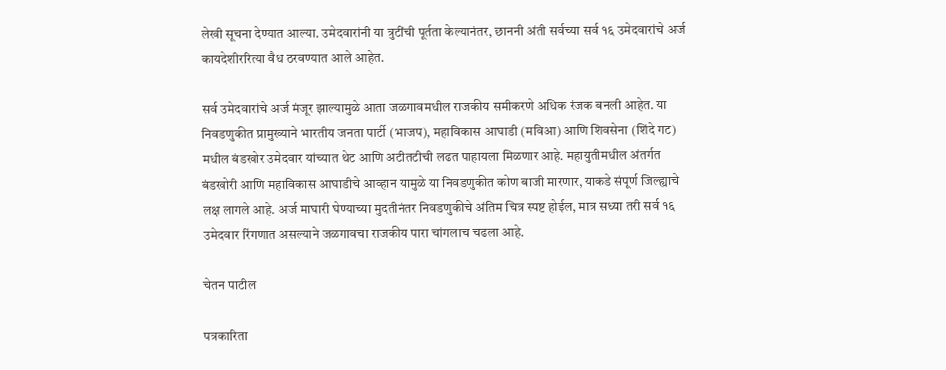लेखी सूचना देण्यात आल्या. उमेदवारांनी या त्रुटींची पूर्तता केल्यानंतर, छाननी अंती सर्वच्या सर्व १६ उमेदवारांचे अर्ज कायदेशीररित्या वैध ठरवण्यात आले आहेत.

सर्व उमेदवारांचे अर्ज मंजूर झाल्यामुळे आता जळगावमधील राजकीय समीकरणे अधिक रंजक बनली आहेत. या निवडणुकीत प्रामुख्याने भारतीय जनता पार्टी (भाजप), महाविकास आघाडी (मविआ) आणि शिवसेना (शिंदे गट) मधील बंडखोर उमेदवार यांच्यात थेट आणि अटीतटीची लढत पाहायला मिळणार आहे. महायुतीमधील अंतर्गत बंडखोरी आणि महाविकास आघाडीचे आव्हान यामुळे या निवडणुकीत कोण बाजी मारणार, याकडे संपूर्ण जिल्ह्याचे लक्ष लागले आहे. अर्ज माघारी घेण्याच्या मुदतीनंतर निवडणुकीचे अंतिम चित्र स्पष्ट होईल, मात्र सध्या तरी सर्व १६ उमेदवार रिंगणात असल्याने जळगावचा राजकीय पारा चांगलाच चढला आहे.

चेतन पाटील

पत्रकारिता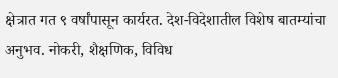क्षेत्रात गत ९ वर्षांपासून कार्यरत. देश-विदेशातील विशेष बातम्यांचा अनुभव. नोकरी, शैक्षणिक, विविध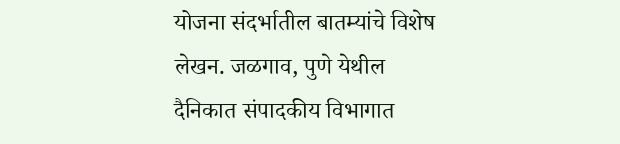योजना संदर्भातील बातम्यांचे विशेष लेखन. जळगाव, पुणे येथील दैनिकात संपादकीय विभागात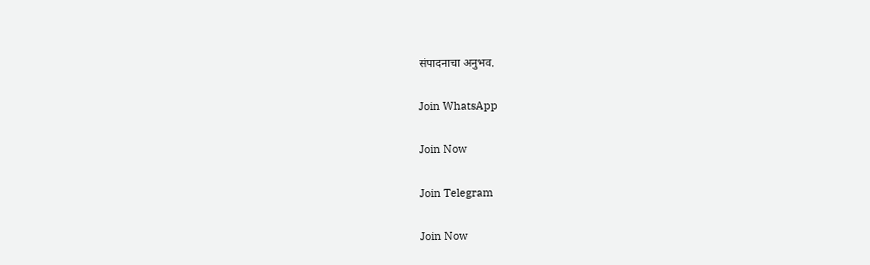संपादनाचा अनुभव.

Join WhatsApp

Join Now

Join Telegram

Join Now